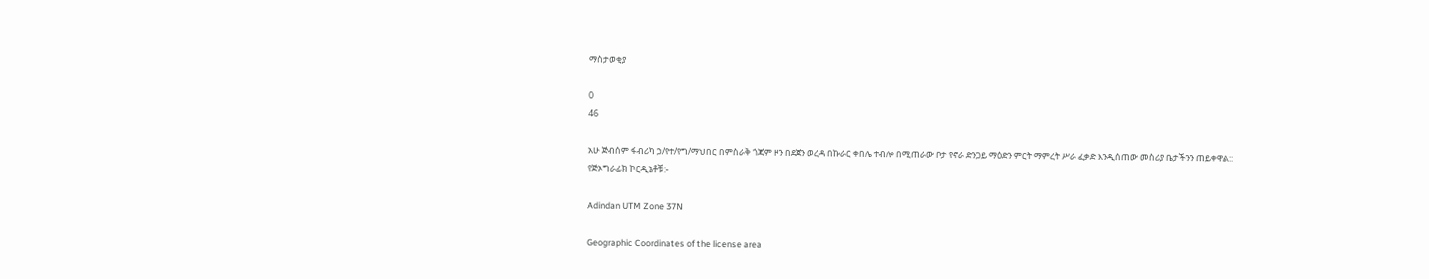ማስታወቂያ

0
46

አሁ ጅብሰም ፋብሪካ ኃ/የተ/የግ/ማህበር በምስራቅ ጎጃም ዞን በደጀን ወረዳ በኩራር ቀበሌ ተብሎ በሚጠራው ቦታ የኖራ ድንጋይ ማዕድን ምርት ማምረት ሥራ ፈቃድ እንዲሰጠው መስሪያ ቤታችንን ጠይቀዋል::
የጅኦግራፊክ ኮርዲኔቶቹ:-

Adindan UTM Zone 37N

Geographic Coordinates of the license area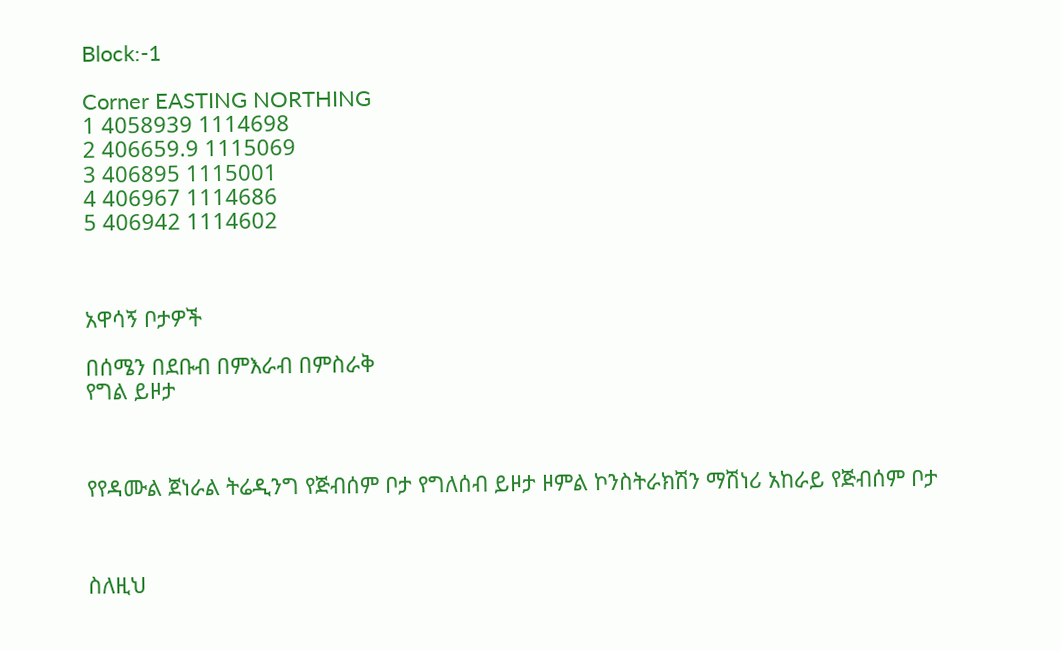Block:-1

Corner EASTING NORTHING
1 4058939 1114698
2 406659.9 1115069
3 406895 1115001
4 406967 1114686
5 406942 1114602



አዋሳኝ ቦታዎች

በሰሜን በደቡብ በምእራብ በምስራቅ
የግል ይዞታ



የየዳሙል ጀነራል ትሬዲንግ የጅብሰም ቦታ የግለሰብ ይዞታ ዞምል ኮንስትራክሽን ማሽነሪ አከራይ የጅብሰም ቦታ



ስለዚህ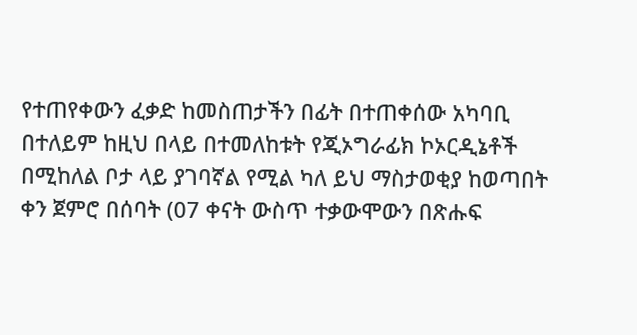የተጠየቀውን ፈቃድ ከመስጠታችን በፊት በተጠቀሰው አካባቢ በተለይም ከዚህ በላይ በተመለከቱት የጂኦግራፊክ ኮኦርዲኔቶች በሚከለል ቦታ ላይ ያገባኛል የሚል ካለ ይህ ማስታወቂያ ከወጣበት ቀን ጀምሮ በሰባት (07 ቀናት ውስጥ ተቃውሞውን በጽሑፍ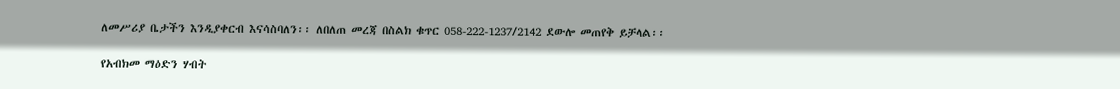ለመሥሪያ ቤታችን እንዲያቀርብ እናሳስባለን፡፡ ለበለጠ መረጃ በስልክ ቁጥር 058-222-1237/2142 ደውሎ መጠየቅ ይቻላል፡፡

የአብክመ ማዕድን ሃብት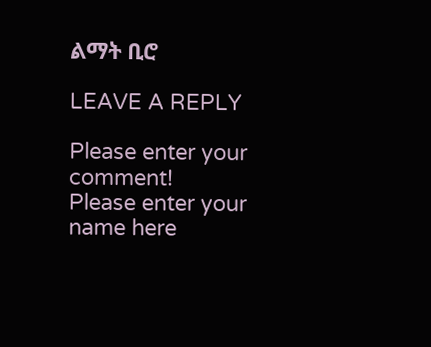ልማት ቢሮ

LEAVE A REPLY

Please enter your comment!
Please enter your name here